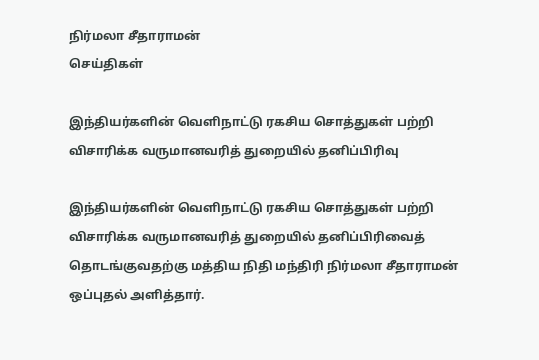நிர்மலா சீதாராமன்
செய்திகள்

இந்தியர்களின் வெளிநாட்டு ரகசிய சொத்துகள் பற்றி விசாரிக்க வருமானவரித் துறையில் தனிப்பிரிவு

இந்தியர்களின் வெளிநாட்டு ரகசிய சொத்துகள் பற்றி விசாரிக்க வருமானவரித் துறையில் தனிப்பிரிவைத் தொடங்குவதற்கு மத்திய நிதி மந்திரி நிர்மலா சீதாராமன் ஒப்புதல் அளித்தார்.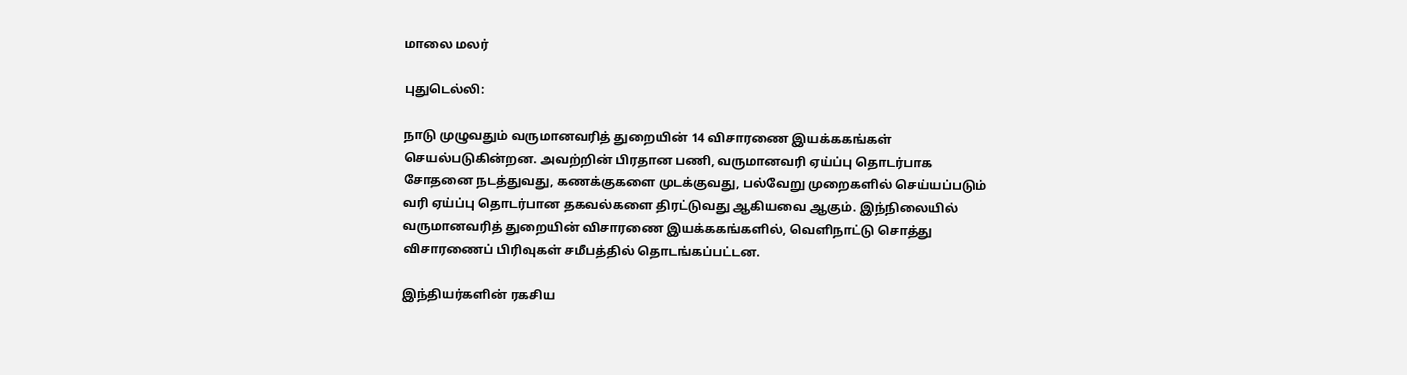மாலை மலர்

புதுடெல்லி:

நாடு முழுவதும் வருமானவரித் துறையின் 14 விசாரணை இயக்ககங்கள் செயல்படுகின்றன. அவற்றின் பிரதான பணி, வருமானவரி ஏய்ப்பு தொடர்பாக சோதனை நடத்துவது, கணக்குகளை முடக்குவது, பல்வேறு முறைகளில் செய்யப்படும் வரி ஏய்ப்பு தொடர்பான தகவல்களை திரட்டுவது ஆகியவை ஆகும். இந்நிலையில் வருமானவரித் துறையின் விசாரணை இயக்ககங்களில், வெளிநாட்டு சொத்து விசாரணைப் பிரிவுகள் சமீபத்தில் தொடங்கப்பட்டன.

இந்தியர்களின் ரகசிய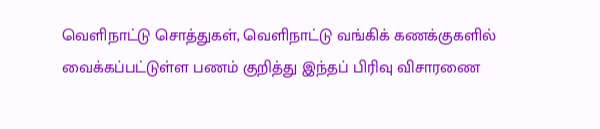வெளிநாட்டு சொத்துகள், வெளிநாட்டு வங்கிக் கணக்குகளில் வைக்கப்பட்டுள்ள பணம் குறித்து இந்தப் பிரிவு விசாரணை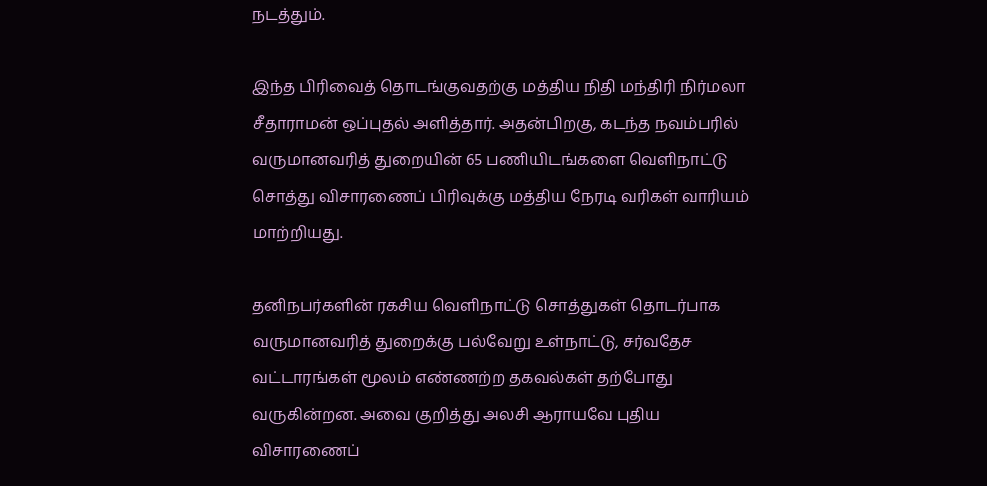நடத்தும்.

இந்த பிரிவைத் தொடங்குவதற்கு மத்திய நிதி மந்திரி நிர்மலா சீதாராமன் ஒப்புதல் அளித்தார். அதன்பிறகு, கடந்த நவம்பரில் வருமானவரித் துறையின் 65 பணியிடங்களை வெளிநாட்டு சொத்து விசாரணைப் பிரிவுக்கு மத்திய நேரடி வரிகள் வாரியம் மாற்றியது.

தனிநபர்களின் ரகசிய வெளிநாட்டு சொத்துகள் தொடர்பாக வருமானவரித் துறைக்கு பல்வேறு உள்நாட்டு, சர்வதேச வட்டாரங்கள் மூலம் எண்ணற்ற தகவல்கள் தற்போது வருகின்றன. அவை குறித்து அலசி ஆராயவே புதிய விசாரணைப்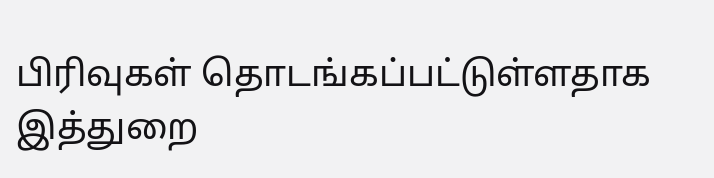பிரிவுகள் தொடங்கப்பட்டுள்ளதாக இத்துறை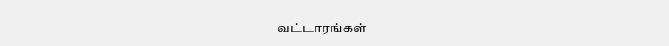வட்டாரங்கள்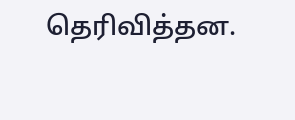தெரிவித்தன.